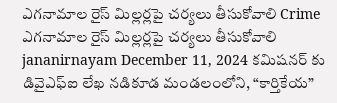ఎగనామాల రైస్ మిల్లర్లపై చర్యలు తీసుకోవాలి Crime ఎగనామాల రైస్ మిల్లర్లపై చర్యలు తీసుకోవాలి jananirnayam December 11, 2024 కమిషనర్ కు డివైఎఫ్ఐ లేఖ నడికూడ మండలంలోని, “కార్తికేయ”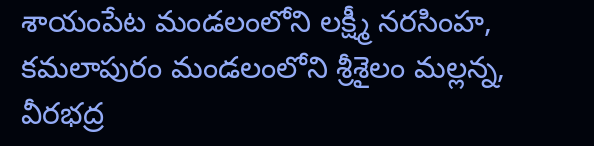శాయంపేట మండలంలోని లక్ష్మీ నరసింహ, కమలాపురం మండలంలోని శ్రీశైలం మల్లన్న, వీరభద్ర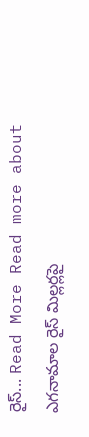రైస్... Read More Read more about ఎగనామాల రైస్ మిల్లర్లపై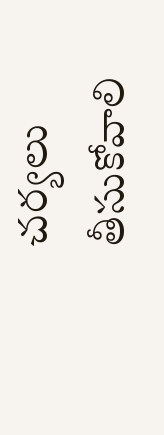చర్యలు తీసుకోవాలి